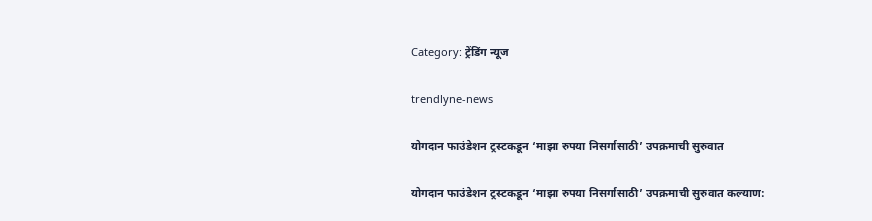Category: ट्रेंडिंग न्यूज

trendlyne-news

योगदान फाउंडेशन ट्रस्टकडून ‘माझा रुपया निसर्गासाठी’ उपक्रमाची सुरुवात

योगदान फाउंडेशन ट्रस्टकडून ‘माझा रुपया निसर्गासाठी’ उपक्रमाची सुरुवात कल्याण: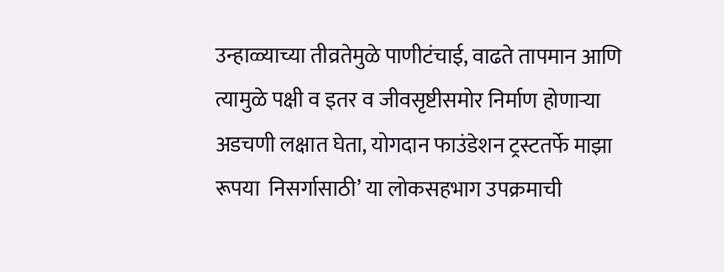उन्हाळ्याच्या तीव्रतेमुळे पाणीटंचाई, वाढते तापमान आणि त्यामुळे पक्षी व इतर व जीवसृष्टीसमोर निर्माण होणाऱ्या अडचणी लक्षात घेता, योगदान फाउंडेशन ट्रस्टतर्फे माझा रूपया  निसर्गासाठी’ या लोकसहभाग उपक्रमाची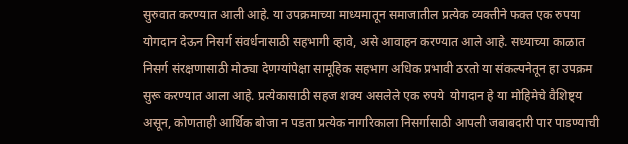सुरुवात करण्यात आली आहे. या उपक्रमाच्या माध्यमातून समाजातील प्रत्येक व्यक्तीने फक्त एक रुपया योगदान देऊन निसर्ग संवर्धनासाठी सहभागी व्हावे, असे आवाहन करण्यात आले आहे. सध्याच्या काळात निसर्ग संरक्षणासाठी मोठ्या देणग्यांपेक्षा सामूहिक सहभाग अधिक प्रभावी ठरतो या संकल्पनेतून हा उपक्रम सुरू करण्यात आला आहे. प्रत्येकासाठी सहज शक्य असलेले एक रुपये  योगदान हे या मोहिमेचे वैशिष्ट्य असून, कोणताही आर्थिक बोजा न पडता प्रत्येक नागरिकाला निसर्गासाठी आपली जबाबदारी पार पाडण्याची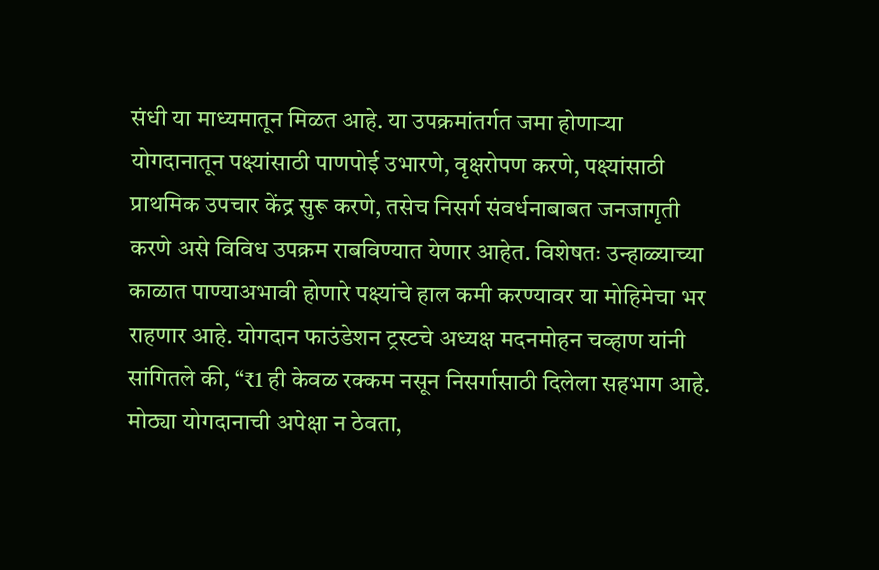संधी या माध्यमातून मिळत आहे. या उपक्रमांतर्गत जमा होणाऱ्या योगदानातून पक्ष्यांसाठी पाणपोई उभारणे, वृक्षरोपण करणे, पक्ष्यांसाठी प्राथमिक उपचार केंद्र सुरू करणे, तसेच निसर्ग संवर्धनाबाबत जनजागृती करणे असे विविध उपक्रम राबविण्यात येणार आहेत. विशेषतः उन्हाळ्याच्या काळात पाण्याअभावी होणारे पक्ष्यांचे हाल कमी करण्यावर या मोहिमेचा भर राहणार आहे. योगदान फाउंडेशन ट्रस्टचे अध्यक्ष मदनमोहन चव्हाण यांनी सांगितले की, “₹1 ही केवळ रक्कम नसून निसर्गासाठी दिलेला सहभाग आहे. मोठ्या योगदानाची अपेक्षा न ठेवता,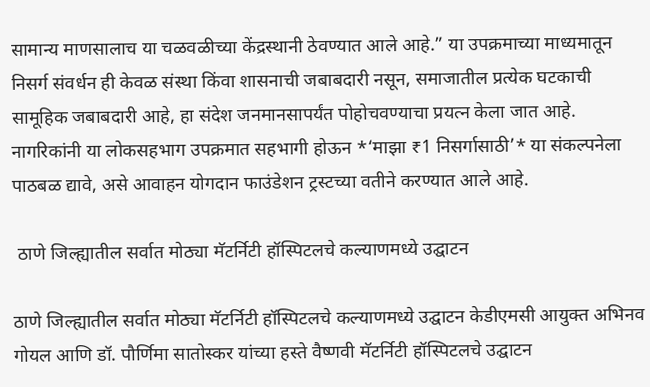सामान्य माणसालाच या चळवळीच्या केंद्रस्थानी ठेवण्यात आले आहे.” या उपक्रमाच्या माध्यमातून निसर्ग संवर्धन ही केवळ संस्था किंवा शासनाची जबाबदारी नसून, समाजातील प्रत्येक घटकाची सामूहिक जबाबदारी आहे, हा संदेश जनमानसापर्यंत पोहोचवण्याचा प्रयत्न केला जात आहे. नागरिकांनी या लोकसहभाग उपक्रमात सहभागी होऊन *‘माझा ₹1 निसर्गासाठी’* या संकल्पनेला पाठबळ द्यावे, असे आवाहन योगदान फाउंडेशन ट्रस्टच्या वतीने करण्यात आले आहे.

 ठाणे जिल्ह्यातील सर्वात मोठ्या मॅटर्निटी हॉस्पिटलचे कल्याणमध्ये उद्घाटन

ठाणे जिल्ह्यातील सर्वात मोठ्या मॅटर्निटी हॉस्पिटलचे कल्याणमध्ये उद्घाटन केडीएमसी आयुक्त अभिनव गोयल आणि डॉ. पौर्णिमा सातोस्कर यांच्या हस्ते वैष्णवी मॅटर्निटी हॉस्पिटलचे उद्घाटन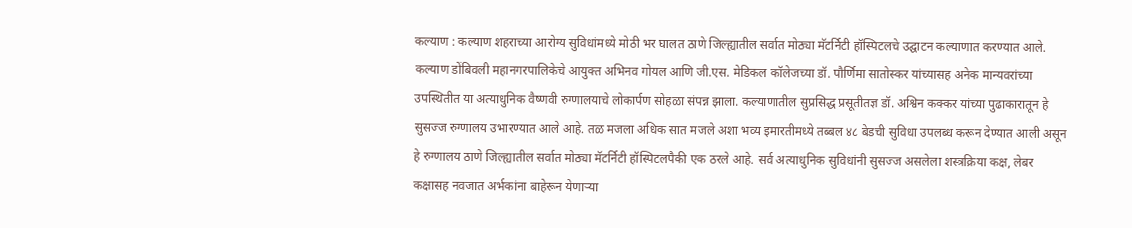कल्याण : कल्याण शहराच्या आरोग्य सुविधांमध्ये मोठी भर घालत ठाणे जिल्ह्यातील सर्वात मोठ्या मॅटर्निटी हॉस्पिटलचे उद्घाटन कल्याणात करण्यात आले.  कल्याण डोंबिवली महानगरपालिकेचे आयुक्त अभिनव गोयल आणि जी.एस. मेडिकल कॉलेजच्या डॉ. पौर्णिमा सातोस्कर यांच्यासह अनेक मान्यवरांच्या उपस्थितीत या अत्याधुनिक वैष्णवी रुग्णालयाचे लोकार्पण सोहळा संपन्न झाला. कल्याणातील सुप्रसिद्ध प्रसूतीतज्ञ डॉ. अश्विन कक्कर यांच्या पुढाकारातून हे सुसज्ज रुग्णालय उभारण्यात आले आहे. तळ मजला अधिक सात मजले अशा भव्य इमारतीमध्ये तब्बल ४८ बेडची सुविधा उपलब्ध करून देण्यात आली असून हे रुग्णालय ठाणे जिल्ह्यातील सर्वात मोठ्या मॅटर्निटी हॉस्पिटलपैकी एक ठरले आहे. सर्व अत्याधुनिक सुविधांनी सुसज्ज असलेला शस्त्रक्रिया कक्ष, लेबर कक्षासह नवजात अर्भकांना बाहेरून येणाऱ्या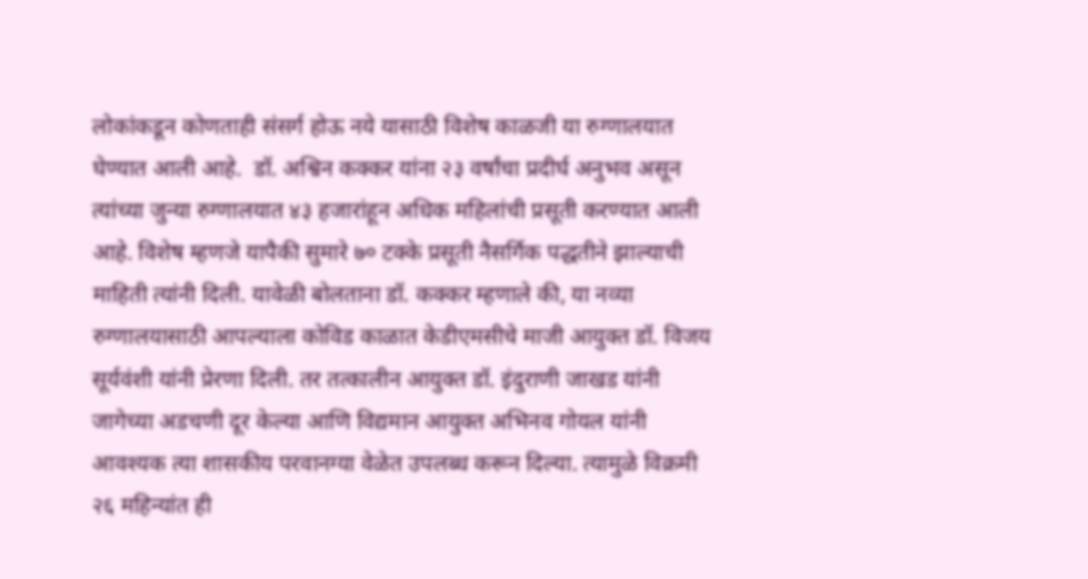लोकांकडून कोणताही संसर्ग होऊ नये यासाठी विशेष काळजी या रुग्णालयात घेण्यात आली आहे.  डॉ. अश्विन कक्कर यांना २३ वर्षांचा प्रदीर्घ अनुभव असून त्यांच्या जुन्या रुग्णालयात ४३ हजारांहून अधिक महिलांची प्रसूती करण्यात आली आहे. विशेष म्हणजे यापैकी सुमारे ७० टक्के प्रसूती नैसर्गिक पद्धतीने झाल्याची माहिती त्यांनी दिली. यावेळी बोलताना डॉ. कक्कर म्हणाले की, या नव्या रुग्णालयासाठी आपल्याला कोविड काळात केडीएमसीचे माजी आयुक्त डॉ. विजय सूर्यवंशी यांनी प्रेरणा दिली. तर तत्कालीन आयुक्त डॉ. इंदुराणी जाखड यांनी जागेच्या अडचणी दूर केल्या आणि विद्यमान आयुक्त अभिनव गोयल यांनी आवश्यक त्या शासकीय परवानग्या वेळेत उपलब्ध करून दिल्या. त्यामुळे विक्रमी २६ महिन्यांत ही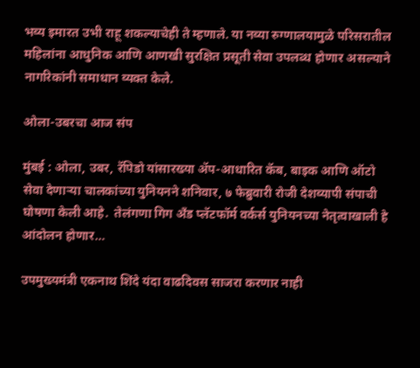भव्य इमारत उभी राहू शकल्याचेही ते म्हणाले. या नव्या रुग्णालयामुळे परिसरातील महिलांना आधुनिक आणि आणखी सुरक्षित प्रसूती सेवा उपलब्ध होणार असल्याने नागरिकांनी समाधान व्यक्त केले.

ओला-उबरचा आज संप

मुंबई : ओला, उबर, रॅपिडो यांसारख्या ॲप-आधारित कॅब, बाइक आणि ऑटो सेवा देणाऱ्या चालकांच्या युनियनने शनिवार, ७ फेब्रुवारी रोजी देशव्यापी संपाची घोषणा केली आहे.  तेलंगणा गिग अँड प्लॅटफॉर्म वर्कर्स युनियनच्या नेतृत्वाखाली हे आंदोलन होणार…

उपमुख्यमंत्री एकनाथ शिंदे यंदा वाढदिवस साजरा करणार नाही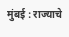मुंबई : राज्याचे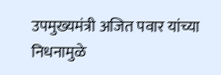उपमुख्यमंत्री अजित पवार यांच्या निधनामुळे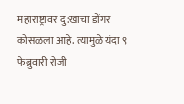महाराष्ट्रावर दु:खाचा डोंगर कोसळला आहे. त्यामुळे यंदा ९ फेब्रुवारी रोजी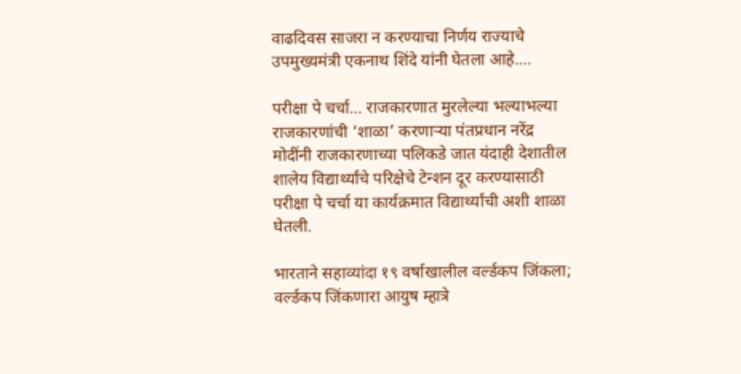वाढदिवस साजरा न करण्याचा निर्णय राज्याचे उपमुख्यमंत्री एकनाथ शिंदे यांनी घेतला आहे.…

परीक्षा पे चर्चा… राजकारणात मुरलेल्या भल्याभल्या राजकारणांची ‘शाळा’ करणाऱ्या पंतप्रधान नरेंद्र मोदींनी राजकारणाच्या पलिकडे जात यंदाही देशातील शालेय विद्यार्थ्यांचे परिक्षेचे टेन्शन दूर करण्यासाठी परीक्षा पे चर्चा या कार्यक्रमात विद्यार्थ्यांची अशी शाळा घेतली.

भारताने सहाव्यांदा १९ वर्षाखालील वर्ल्डकप जिंकला; वर्ल्डकप जिंकणारा आयुष म्हात्रे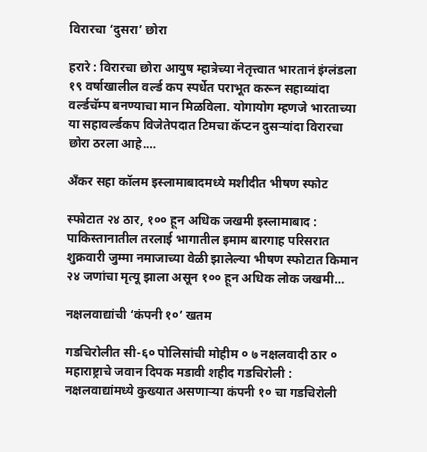विरारचा ‘दुसरा’ छोरा

हरारे : विरारचा छोरा आयुष म्हात्रेच्या नेतृत्त्वात भारतानं इंग्लंडला १९ वर्षाखालील वर्ल्ड कप स्पर्धेत पराभूत करून सहाव्यांदा वर्ल्डचॅम्प बनण्याचा मान मिळविला. योगायोग म्हणजे भारताच्या या सहावर्ल्डकप विजेतेपदात टिमचा कॅप्टन दुसऱ्यांदा विरारचा छोरा ठरला आहे.…

अँकर सहा कॉलम इस्लामाबादमध्ये मशीदीत भीषण स्फोट

स्फोटात २४ ठार, १०० हून अधिक जखमी इस्लामाबाद : पाकिस्तानातील तरलाई भागातील इमाम बारगाह परिसरात शुक्रवारी जुम्मा नमाजाच्या वेळी झालेल्या भीषण स्फोटात किमान २४ जणांचा मृत्यू झाला असून १०० हून अधिक लोक जखमी…

नक्षलवाद्यांची ‘कंपनी १०’ खतम

गडचिरोलीत सी-६० पोलिसांची मोहीम ० ७ नक्षलवादी ठार ० महाराष्ट्राचे जवान दिपक मडावी शहीद गडचिरोली : नक्षलवाद्यांमध्ये कुख्यात असणाऱ्या कंपनी १० चा गडचिरोली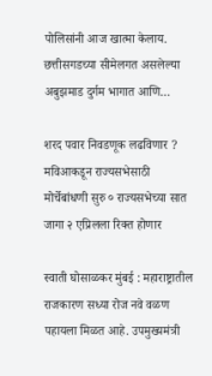पोलिसांनी आज खात्मा केलाय. छत्तीसगडच्या सीमेलगत असलेल्या अबुझमाड दुर्गम भागात आणि…

शरद पवार निवडणूक लढविणार ? मविआकडून राज्यसभेसाठी मोर्चेबांधणी सुरु ० राज्यसभेच्या सात जागा २ एप्रिलला रिक्त होणार

स्वाती घोसाळकर मुंबई : महाराष्ट्रातील राजकारण सध्या रोज नवे वळण पहायला मिळत आहे. उपमुख्यमंत्री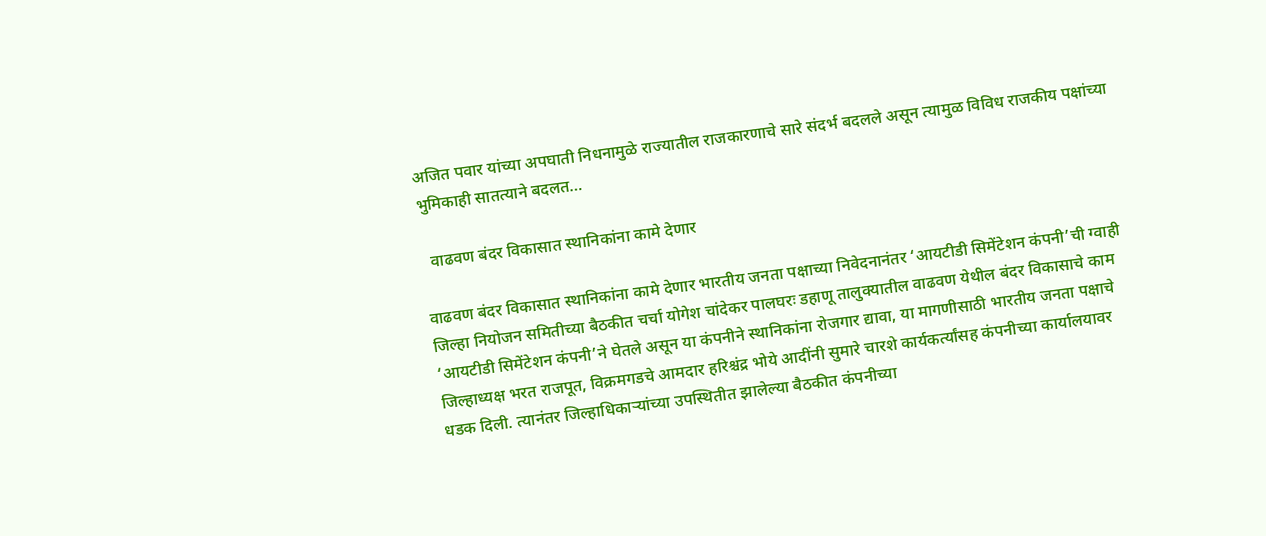अजित पवार यांच्या अपघाती निधनामुळे राज्यातील राजकारणाचे सारे संदर्भ बदलले असून त्यामुळ विविध राजकीय पक्षांच्या भुमिकाही सातत्याने बदलत…

  वाढवण बंदर विकासात स्थानिकांना कामे देणार

वाढवण बंदर विकासात स्थानिकांना कामे देणार भारतीय जनता पक्षाच्या निवेदनानंतर ‘आयटीडी सिमेंटेशन कंपनी’ची ग्वाही जिल्हा नियोजन समितीच्या बैठकीत चर्चा योगेश चांदेकर पालघरः डहाणू तालुक्यातील वाढवण येथील बंदर विकासाचे काम ‘आयटीडी सिमेंटेशन कंपनी’ने घेतले असून या कंपनीने स्थानिकांना रोजगार द्यावा, या मागणीसाठी भारतीय जनता पक्षाचे जिल्हाध्यक्ष भरत राजपूत, विक्रमगडचे आमदार हरिश्चंद्र भोये आदींनी सुमारे चारशे कार्यकर्त्यांसह कंपनीच्या कार्यालयावर धडक दिली. त्यानंतर जिल्हाधिकाऱ्यांच्या उपस्थितीत झालेल्या बैठकीत कंपनीच्या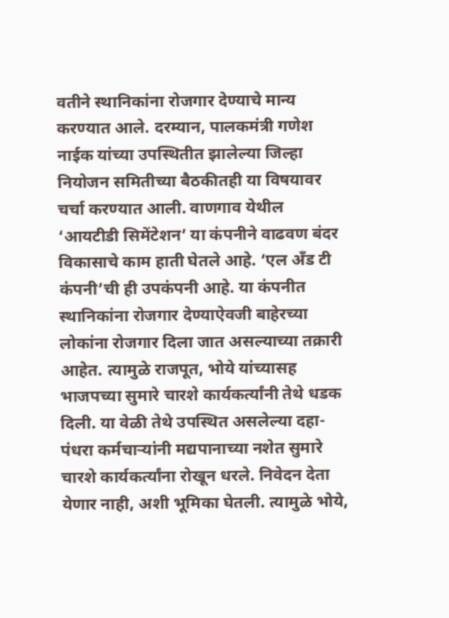वतीने स्थानिकांना रोजगार देण्याचे मान्य करण्यात आले. दरम्यान, पालकमंत्री गणेश नाईक यांच्या उपस्थितीत झालेल्या जिल्हा नियोजन समितीच्या बैठकीतही या विषयावर चर्चा करण्यात आली. वाणगाव येथील ‘आयटीडी सिमेंटेशन’ या कंपनीने वाढवण बंदर विकासाचे काम हाती घेतले आहे. ‘एल अँड टी कंपनी’ची ही उपकंपनी आहे. या कंपनीत स्थानिकांना रोजगार देण्याऐवजी बाहेरच्या लोकांना रोजगार दिला जात असल्याच्या तक्रारी आहेत. त्यामुळे राजपूत, भोये यांच्यासह भाजपच्या सुमारे चारशे कार्यकर्त्यांनी तेथे धडक दिली. या वेळी तेथे उपस्थित असलेल्या दहा-पंधरा कर्मचाऱ्यांनी मद्यपानाच्या नशेत सुमारे चारशे कार्यकर्त्यांना रोखून धरले. निवेदन देता येणार नाही, अशी भूमिका घेतली. त्यामुळे भोये,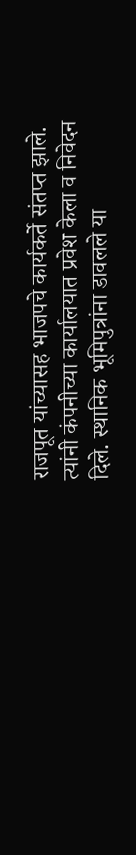राजपूत यांच्यासह भाजपचे कार्यकर्ते संतप्त झाले. त्यांनी कंपनीच्या कार्यालयात प्रवेश केला व निवेदन दिले. स्थानिक भूमिपुत्रांना डावलले या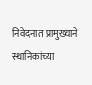निवेदनात प्रामुख्याने स्थानिकांच्या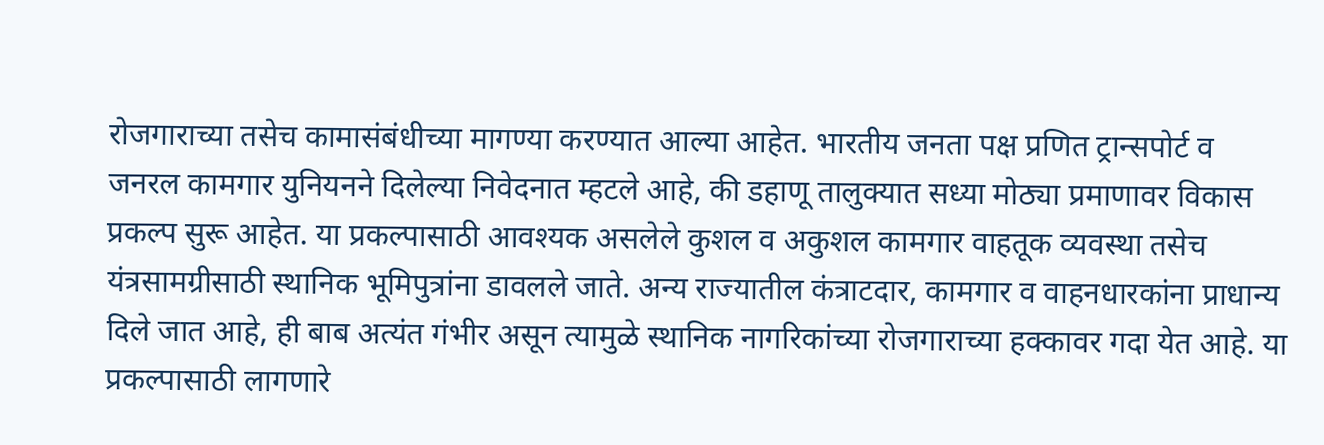रोजगाराच्या तसेच कामासंबंधीच्या मागण्या करण्यात आल्या आहेत. भारतीय जनता पक्ष प्रणित ट्रान्सपोर्ट व जनरल कामगार युनियनने दिलेल्या निवेदनात म्हटले आहे, की डहाणू तालुक्यात सध्या मोठ्या प्रमाणावर विकास प्रकल्प सुरू आहेत. या प्रकल्पासाठी आवश्यक असलेले कुशल व अकुशल कामगार वाहतूक व्यवस्था तसेच यंत्रसामग्रीसाठी स्थानिक भूमिपुत्रांना डावलले जाते. अन्य राज्यातील कंत्राटदार, कामगार व वाहनधारकांना प्राधान्य दिले जात आहे, ही बाब अत्यंत गंभीर असून त्यामुळे स्थानिक नागरिकांच्या रोजगाराच्या हक्कावर गदा येत आहे. या प्रकल्पासाठी लागणारे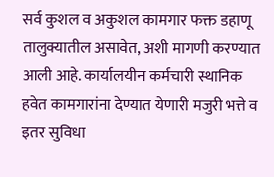सर्व कुशल व अकुशल कामगार फक्त डहाणू तालुक्यातील असावेत, अशी मागणी करण्यात आली आहे. कार्यालयीन कर्मचारी स्थानिक हवेत कामगारांना देण्यात येणारी मजुरी भत्ते व इतर सुविधा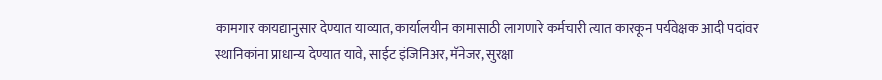कामगार कायद्यानुसार देण्यात याव्यात, कार्यालयीन कामासाठी लागणारे कर्मचारी त्यात कारकून पर्यवेक्षक आदी पदांवर स्थानिकांना प्राधान्य देण्यात यावे, साईट इंजिनिअर, मॅनेजर, सुरक्षा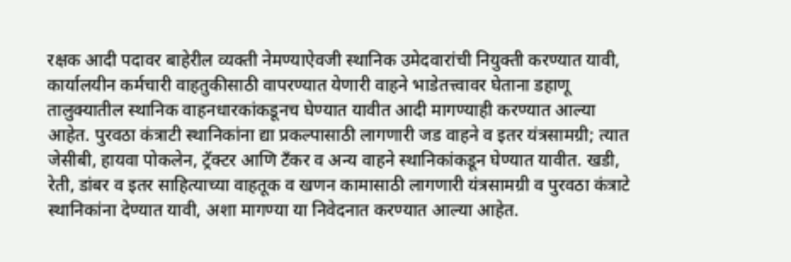रक्षक आदी पदावर बाहेरील व्यक्ती नेमण्याऐवजी स्थानिक उमेदवारांची नियुक्ती करण्यात यावी, कार्यालयीन कर्मचारी वाहतुकीसाठी वापरण्यात येणारी वाहने भाडेतत्त्वावर घेताना डहाणू तालुक्यातील स्थानिक वाहनधारकांकडूनच घेण्यात यावीत आदी मागण्याही करण्यात आल्या आहेत. पुरवठा कंत्राटी स्थानिकांना द्या प्रकल्पासाठी लागणारी जड वाहने व इतर यंत्रसामग्री; त्यात जेसीबी, हायवा पोकलेन, ट्रॅक्टर आणि टँकर व अन्य वाहने स्थानिकांकडून घेण्यात यावीत. खडी, रेती, डांबर व इतर साहित्याच्या वाहतूक व खणन कामासाठी लागणारी यंत्रसामग्री व पुरवठा कंत्राटे स्थानिकांना देण्यात यावी, अशा मागण्या या निवेदनात करण्यात आल्या आहेत.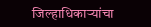जिल्हाधिकाऱ्यांचा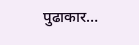पुढाकार…